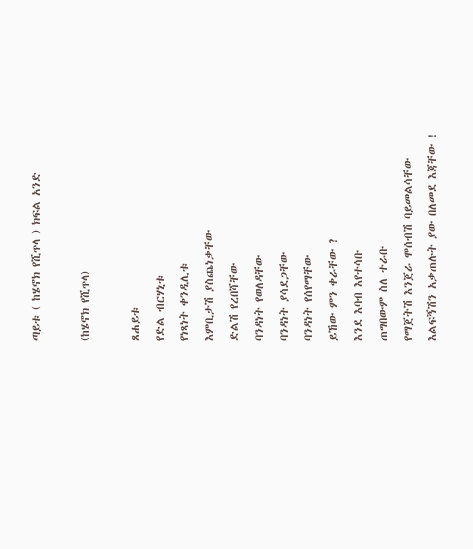ጣይቱ ( ከሄኖክ የሺጥላ ) ክፍል አንድ

(ከሄኖክ የሺጥላ)

ጸሐይቱ
የድል ብርሃኒቱ
የነጻነት ቀንዲሊቱ
እምቢታሽ ያስጨነቃቸው
ድልሽ የረበሻቸው
ባንዳነት የወለዳቸው
ባንዳነት ያሳደጋቸው
ባንዳነት የሰየማቸው
ይኸው ምን ቀራቸው ?
እንደ እባብ እየተሳቡ
ጠግበውም ስለ ተራቡ
የማጀትሽ እንጀራ ሞሰብሽ ባይመልሳቸው
እልፍኝሽን አቃጠሉት ያው በለመደ እጃቸው !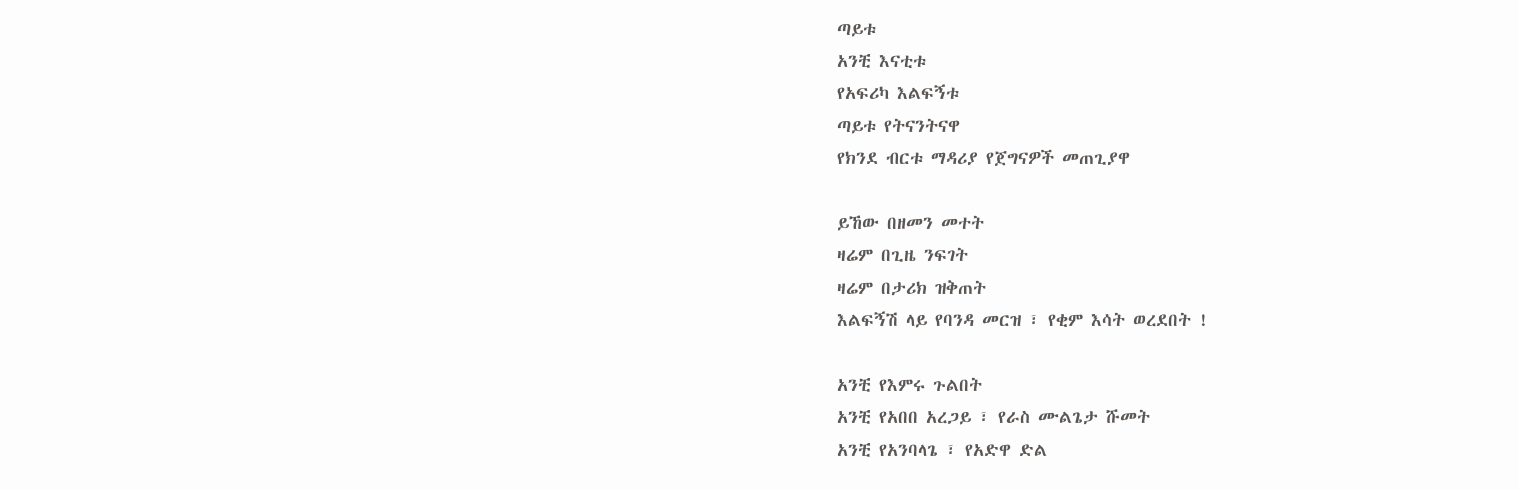ጣይቱ
አንቺ እናቲቱ
የአፍሪካ እልፍኝቱ
ጣይቱ የትናንትናዋ
የክንደ ብርቱ ማዳሪያ የጀግናዎች መጠጊያዋ

ይኸው በዘመን መተት
ዛሬም በጊዜ ንፍገት
ዛሬም በታሪክ ዝቅጠት
እልፍኝሽ ላይ የባንዳ መርዝ ፣ የቂም እሳት ወረደበት !

አንቺ የእምሩ ጉልበት
አንቺ የአበበ አረጋይ ፣ የራስ ሙልጌታ ሹመት
አንቺ የአንባላጌ ፣ የአድዋ ድል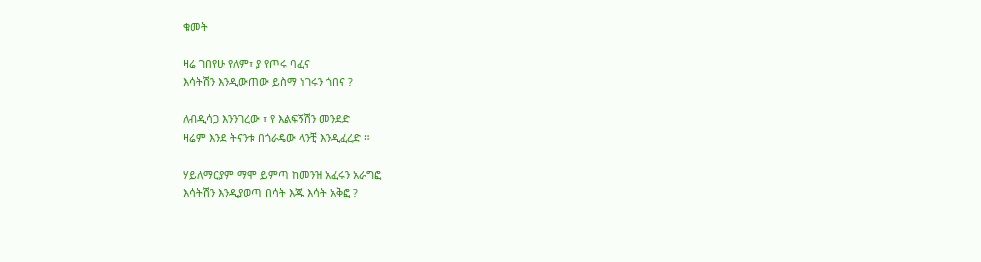ቁመት

ዛሬ ገበየሁ የለም፣ ያ የጦሩ ባፈና
እሳትሽን እንዲውጠው ይስማ ነገሩን ጎበና ?

ለብዲሳጋ እንንገረው ፣ የ እልፍኝሽን መንደድ
ዛሬም እንደ ትናንቱ በጎራዴው ላንቺ እንዲፈረድ ።

ሃይለማርያም ማሞ ይምጣ ከመንዝ አፈሩን አራግፎ
እሳትሽን እንዲያወጣ በሳት እጁ እሳት አቅፎ ?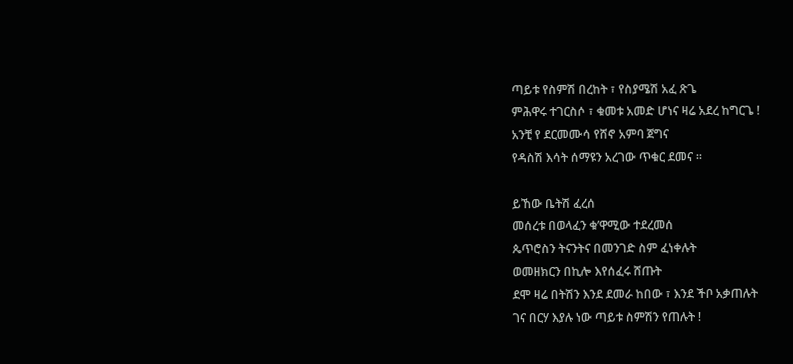ጣይቱ የስምሽ በረከት ፣ የስያሜሽ አፈ ጽጌ
ምሕዋሩ ተገርስሶ ፣ ቁመቱ አመድ ሆነና ዛሬ አደረ ከግርጌ !
አንቺ የ ደርመሙሳ የሸኖ አምባ ጀግና
የዳስሽ እሳት ሰማዩን አረገው ጥቁር ደመና ።

ይኸው ቤትሽ ፈረሰ
መሰረቱ በወላፈን ቁ’ዋሚው ተደረመሰ
ጴጥሮስን ትናንትና በመንገድ ስም ፈነቀሉት
ወመዘክርን በኪሎ እየሰፈሩ ሸጡት
ደሞ ዛሬ በትሽን እንደ ደመራ ከበው ፣ እንደ ችቦ አቃጠሉት
ገና በርሃ እያሉ ነው ጣይቱ ስምሽን የጠሉት !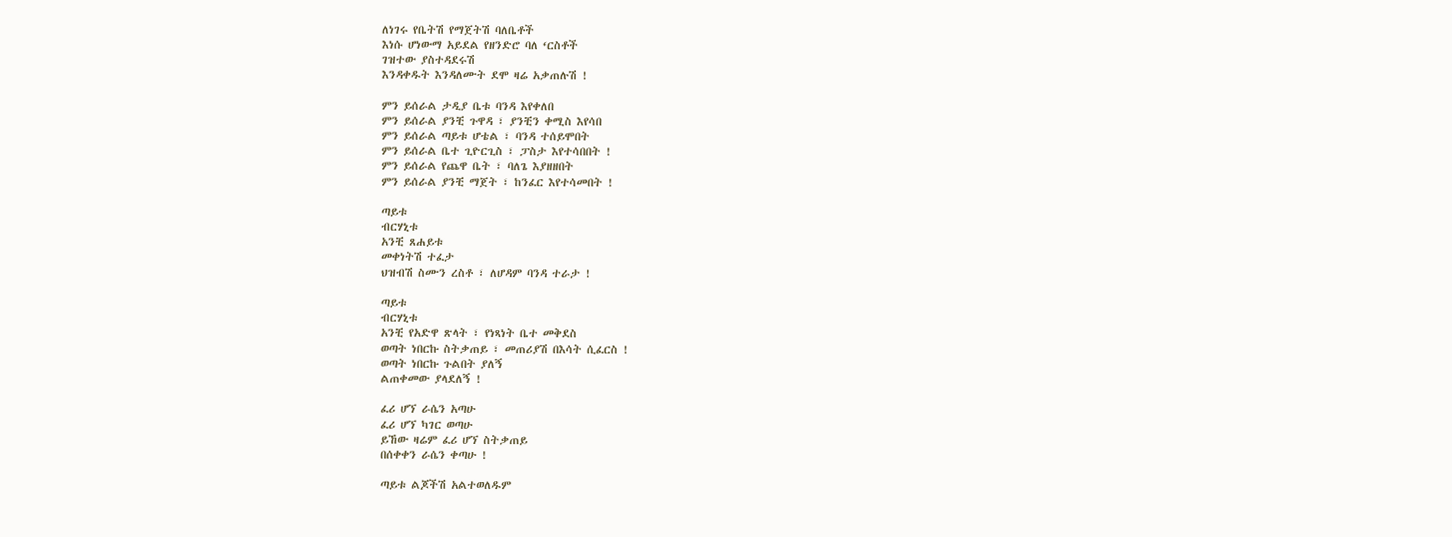ለነገሩ የቤትሽ የማጀትሽ ባለቤቶች
እነሱ ሆነውማ አይደል የዘንድሮ ባለ ‘ርስቶች
ገዝተው ያስተዳደሩሽ
እንዳቀዱት እንዳለሙት ደሞ ዛሬ አቃጠሉሽ !

ምን ይሰራል ታዲያ ቤቱ ባንዳ እየቀለበ
ምን ይሰራል ያንቺ ጉዋዳ ፣ ያንቺን ቀሚስ እየሳበ
ምን ይሰራል ጣይቱ ሆቴል ፣ ባንዳ ተሰይሞበት
ምን ይሰራል ቤተ ጊዮርጊስ ፣ ፓስታ እየተሳበበት !
ምን ይሰራል የጨዋ ቤት ፣ ባለጌ እያዘዘበት
ምን ይሰራል ያንቺ ማጀት ፣ ከንፈር እየተሳመበት !

ጣይቱ
ብርሃኒቱ
አንቺ ጸሐይቱ
መቀነትሽ ተፈታ
ህዝብሽ ስሙን ረስቶ ፣ ለሆዳም ባንዳ ተራታ !

ጣይቱ
ብርሃኒቱ
አንቺ የአድዋ ጽላት ፣ የነጻነት ቤተ መቅደስ
ወጣት ነበርኩ ስትቃጠይ ፣ መጠሪያሽ በእሳት ሲፈርስ !
ወጣት ነበርኩ ጉልበት ያለኝ
ልጠቀመው ያላደለኝ !

ፈሪ ሆኘ ራሴን አጣሁ
ፈሪ ሆኘ ካገር ወጣሁ
ይኸው ዛሬም ፈሪ ሆኘ ስትቃጠይ
በሰቀቀን ራሴን ቀጣሁ !

ጣይቱ ልጆችሽ አልተወለዱም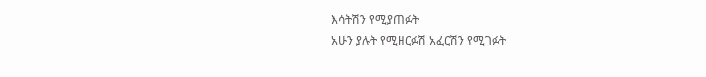እሳትሽን የሚያጠፉት
አሁን ያሉት የሚዘርፉሽ አፈርሽን የሚገፉት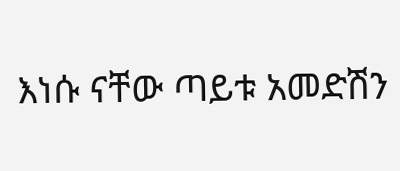እነሱ ናቸው ጣይቱ አመድሽን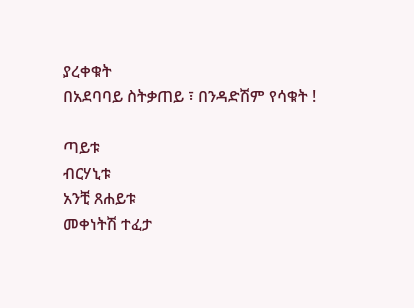ያረቀቁት
በአደባባይ ስትቃጠይ ፣ በንዳድሽም የሳቁት !

ጣይቱ
ብርሃኒቱ
አንቺ ጸሐይቱ
መቀነትሽ ተፈታ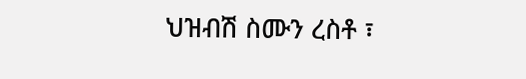ህዝብሽ ስሙን ረስቶ ፣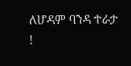ለሆዳም ባንዳ ተራታ !